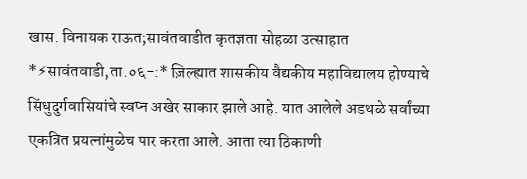खास. विनायक राऊत;सावंतवाडीत कृतज्ञता सोहळा उत्साहात
*⚡सावंतवाडी,ता.०६-:* ज़िल्ह्यात शासकीय वैद्यकीय महाविद्यालय होण्याचे सिंधुदुर्गवासियांचे स्वप्न अखेर साकार झाले आहे. यात आलेले अडथळे सर्वांच्या एकत्रित प्रयत्नांमुळेच पार करता आले. आता त्या ठिकाणी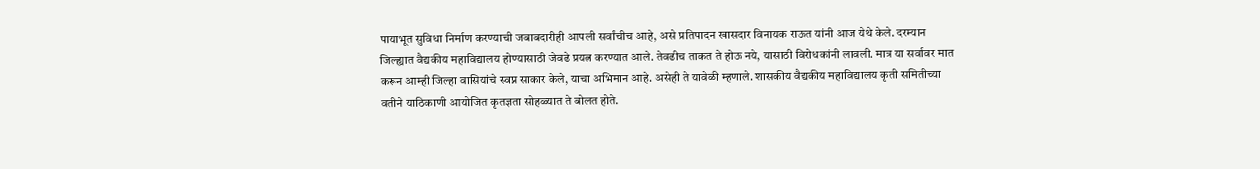पायाभूत सुविधा निर्माण करण्याची जबाबदारीही आपली सर्वांचीच आहे, असे प्रतिपादन खासदार विनायक राऊत यांनी आज येथे केले. दरम्यान जिल्ह्यात वैद्यकीय महाविद्यालय होण्यासाठी जेवढे प्रयत्न करण्यात आले. तेवढीच ताकत ते होऊ नये, यासाठी विरोधकांनी लावली. मात्र या सर्वावर मात करून आम्ही जिल्हा वासियांचे स्वप्न साकार केले, याचा अभिमान आहे. असेही ते यावेळी म्हणाले. शासकीय वैद्यकीय महाविद्यालय कृती समितीच्या वतीने याठिकाणी आयोजित कृतज्ञता सोहळ्यात ते बोलत होते.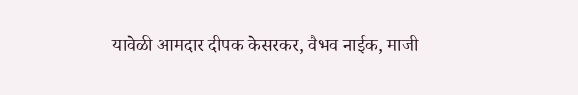यावेळी आमदार दीपक केसरकर, वैभव नाईक, माजी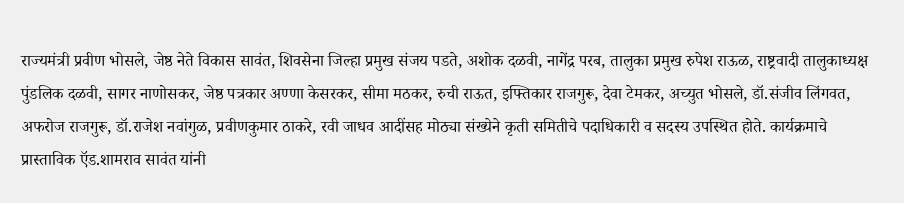राज्यमंत्री प्रवीण भोसले, जेष्ठ नेते विकास सावंत, शिवसेना जिल्हा प्रमुख संजय पडते, अशोक दळवी, नागेंद्र परब, तालुका प्रमुख रुपेश राऊळ, राष्ट्रवादी तालुकाध्यक्ष पुंडलिक दळवी, सागर नाणोसकर, जेष्ठ पत्रकार अण्णा केसरकर, सीमा मठकर, रुची राऊत, इफ्तिकार राजगुरू, देवा टेमकर, अच्युत भोसले, डॉ.संजीव लिंगवत, अफरोज राजगुरू, डॉ.राजेश नवांगुळ, प्रवीणकुमार ठाकरे, रवी जाधव आदींसह मोठ्या संख्येने कृती समितीचे पदाधिकारी व सदस्य उपस्थित होते. कार्यक्रमाचे प्रास्ताविक ऍड.शामराव सावंत यांनी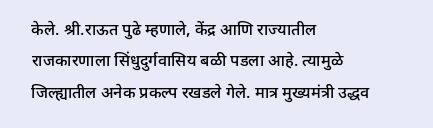केले. श्री.राऊत पुढे म्हणाले, केंद्र आणि राज्यातील राजकारणाला सिंधुदुर्गवासिय बळी पडला आहे. त्यामुळे जिल्ह्यातील अनेक प्रकल्प रखडले गेले. मात्र मुख्यमंत्री उद्धव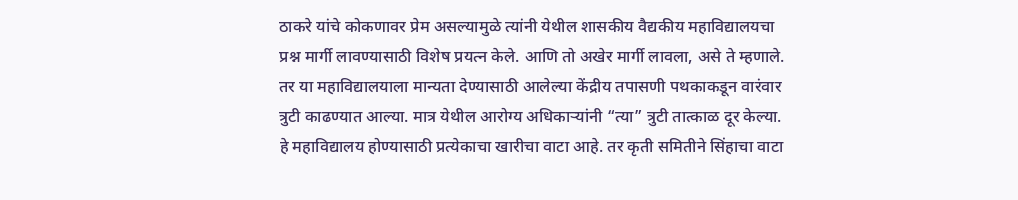ठाकरे यांचे कोकणावर प्रेम असल्यामुळे त्यांनी येथील शासकीय वैद्यकीय महाविद्यालयचा प्रश्न मार्गी लावण्यासाठी विशेष प्रयत्न केले. आणि तो अखेर मार्गी लावला, असे ते म्हणाले. तर या महाविद्यालयाला मान्यता देण्यासाठी आलेल्या केंद्रीय तपासणी पथकाकडून वारंवार त्रुटी काढण्यात आल्या. मात्र येथील आरोग्य अधिकाऱ्यांनी “त्या” त्रुटी तात्काळ दूर केल्या. हे महाविद्यालय होण्यासाठी प्रत्येकाचा खारीचा वाटा आहे. तर कृती समितीने सिंहाचा वाटा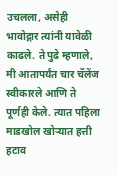उचलला, असेही भावोद्गार त्यांनी यावेळी काढले. ते पुढे म्हणाले, मी आतापर्यंत चार चॅलेंज स्वीकारले आणि ते पूर्णही केले. त्यात पहिला माडखोल खोऱ्यात हत्ती हटाव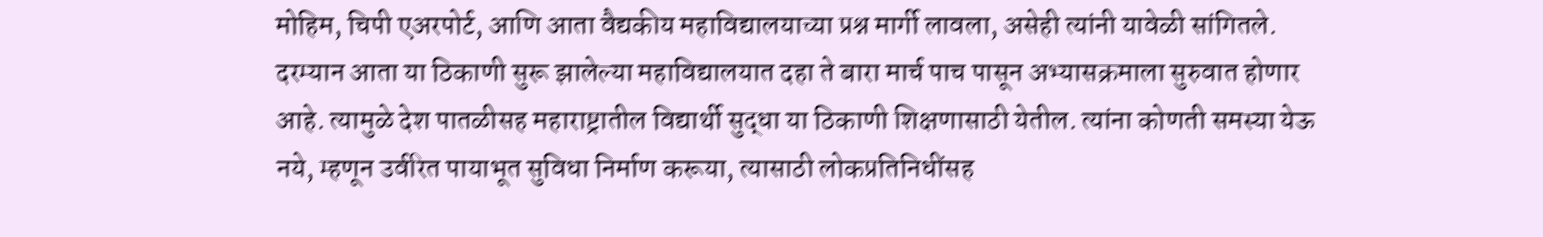मोहिम, चिपी एअरपोर्ट, आणि आता वैद्यकीय महाविद्यालयाच्या प्रश्न मार्गी लावला, असेही त्यांनी यावेळी सांगितले. दरम्यान आता या ठिकाणी सुरू झालेल्या महाविद्यालयात दहा ते बारा मार्च पाच पासून अभ्यासक्रमाला सुरुवात होणार आहे. त्यामुळे देश पातळीसह महाराष्ट्रातील विद्यार्थी सुद्धा या ठिकाणी शिक्षणासाठी येतील. त्यांना कोणती समस्या येऊ नये, म्हणून उर्वरित पायाभूत सुविधा निर्माण करूया, त्यासाठी लोकप्रतिनिधींसह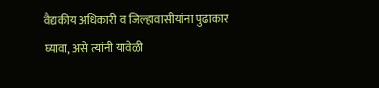वैद्यकीय अधिकारी व जिल्हावासीयांना पुढाकार घ्यावा, असे त्यांनी यावेळी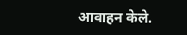आवाहन केले.